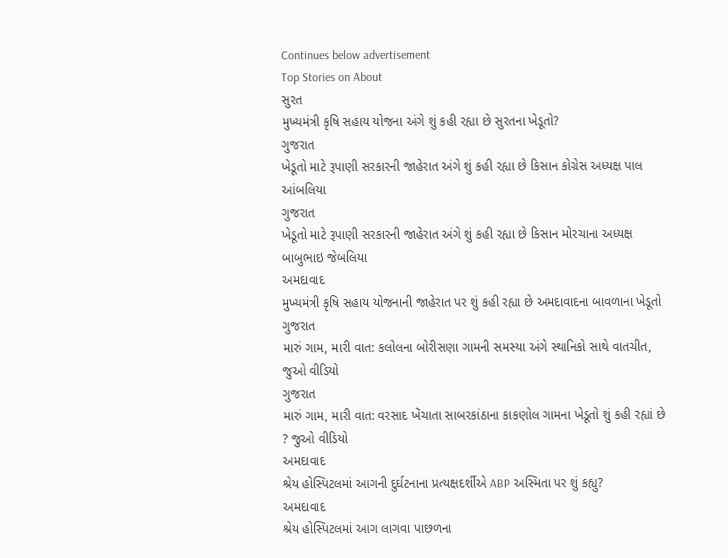Continues below advertisement
Top Stories on About
સુરત
મુખ્યમંત્રી કૃષિ સહાય યોજના અંગે શું કહી રહ્યા છે સુરતના ખેડૂતો?
ગુજરાત
ખેડૂતો માટે રૂપાણી સરકારની જાહેરાત અંગે શું કહી રહ્યા છે કિસાન કોગ્રેસ અધ્યક્ષ પાલ આંબલિયા
ગુજરાત
ખેડૂતો માટે રૂપાણી સરકારની જાહેરાત અંગે શું કહી રહ્યા છે કિસાન મોરચાના અધ્યક્ષ બાબુભાઇ જેબલિયા
અમદાવાદ
મુખ્યમંત્રી કૃષિ સહાય યોજનાની જાહેરાત પર શું કહી રહ્યા છે અમદાવાદના બાવળાના ખેડૂતો
ગુજરાત
મારું ગામ, મારી વાત: કલોલના બોરીસણા ગામની સમસ્યા અંગે સ્થાનિકો સાથે વાતચીત, જુઓ વીડિયો
ગુજરાત
મારું ગામ, મારી વાત: વરસાદ ખેંચાતા સાબરકાંઠાના કાકણોલ ગામના ખેડૂતો શું કહી રહ્યાં છે ? જુઓ વીડિયો
અમદાવાદ
શ્રેય હોસ્પિટલમાં આગની દુર્ઘટનાના પ્રત્યક્ષદર્શીએ ABP અસ્મિતા પર શું કહ્યુ?
અમદાવાદ
શ્રેય હોસ્પિટલમાં આગ લાગવા પાછળના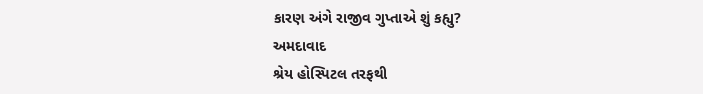કારણ અંગે રાજીવ ગુપ્તાએ શું કહ્યુ?
અમદાવાદ
શ્રેય હોસ્પિટલ તરફથી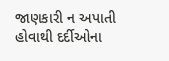જાણકારી ન અપાતી હોવાથી દર્દીઓના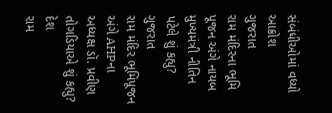સંબંધીઓમાં વધ્યો આક્રોશ
ગુજરાત
રામ મંદિરના ભૂમિ પૂજન અંગે નાયબ મુખ્યમંત્રી નીતિન પટેલે શું કહ્યુ?
ગુજરાત
રામ મંદિર ભૂમિપૂજન અંગે AHPના અધ્યક્ષ ડૉ. પ્રવીણ તોગડિયાએ શું કહ્યુ?
દેશ
રામ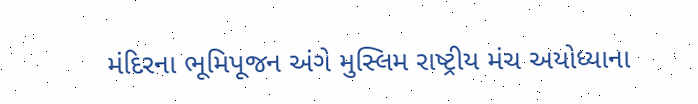મંદિરના ભૂમિપૂજન અંગે મુસ્લિમ રાષ્ટ્રીય મંચ અયોધ્યાના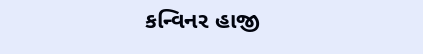કન્વિનર હાજી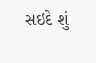સઇદે શું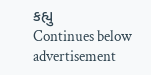કહ્યુ
Continues below advertisement